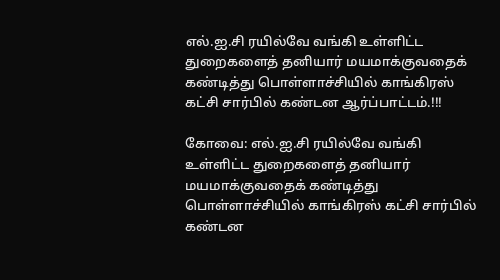எல்.ஐ.சி ரயில்வே வங்கி உள்ளிட்ட துறைகளைத் தனியார் மயமாக்குவதைக் கண்டித்து பொள்ளாச்சியில் காங்கிரஸ் கட்சி சார்பில் கண்டன ஆர்ப்பாட்டம்.!!!

கோவை: எல்.ஐ.சி ரயில்வே வங்கி உள்ளிட்ட துறைகளைத் தனியார் மயமாக்குவதைக் கண்டித்து பொள்ளாச்சியில் காங்கிரஸ் கட்சி சார்பில் கண்டன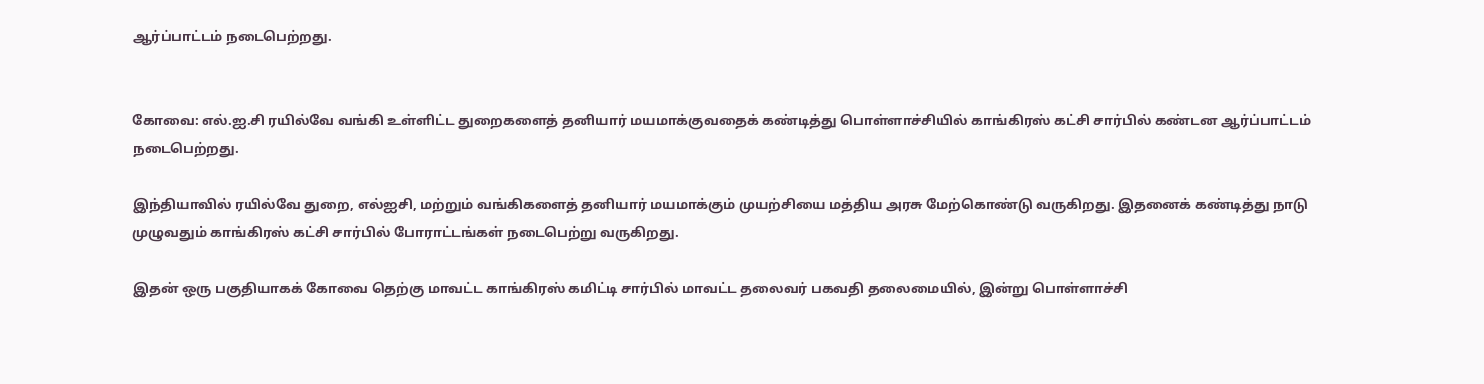ஆர்ப்பாட்டம் நடைபெற்றது.


கோவை: எல்.ஐ.சி ரயில்வே வங்கி உள்ளிட்ட துறைகளைத் தனியார் மயமாக்குவதைக் கண்டித்து பொள்ளாச்சியில் காங்கிரஸ் கட்சி சார்பில் கண்டன ஆர்ப்பாட்டம் நடைபெற்றது.

இந்தியாவில் ரயில்வே துறை, எல்ஐசி, மற்றும் வங்கிகளைத் தனியார் மயமாக்கும் முயற்சியை மத்திய அரசு மேற்கொண்டு வருகிறது. இதனைக் கண்டித்து நாடு முழுவதும் காங்கிரஸ் கட்சி சார்பில் போராட்டங்கள் நடைபெற்று வருகிறது.

இதன் ஒரு பகுதியாகக் கோவை தெற்கு மாவட்ட காங்கிரஸ் கமிட்டி சார்பில் மாவட்ட தலைவர் பகவதி தலைமையில், இன்று பொள்ளாச்சி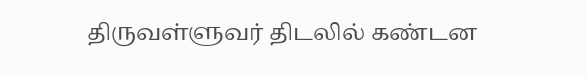திருவள்ளுவர் திடலில் கண்டன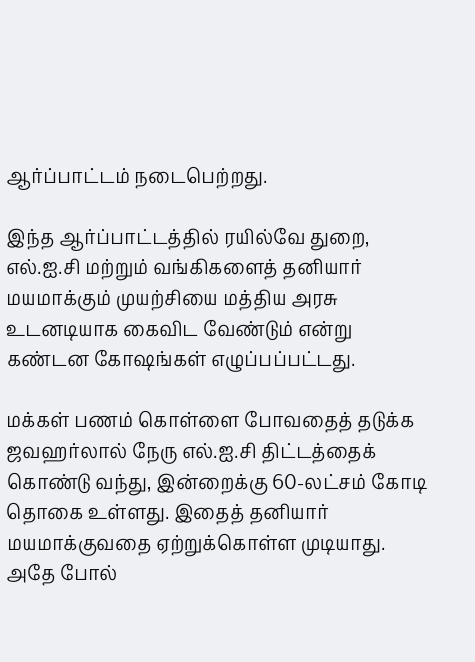ஆர்ப்பாட்டம் நடைபெற்றது.

இந்த ஆர்ப்பாட்டத்தில் ரயில்வே துறை, எல்.ஐ.சி மற்றும் வங்கிகளைத் தனியார் மயமாக்கும் முயற்சியை மத்திய அரசு உடனடியாக கைவிட வேண்டும் என்று கண்டன கோஷங்கள் எழுப்பப்பட்டது.

மக்கள் பணம் கொள்ளை போவதைத் தடுக்க ஜவஹர்லால் நேரு எல்.ஐ.சி திட்டத்தைக் கொண்டு வந்து, இன்றைக்கு 60-லட்சம் கோடி தொகை உள்ளது. இதைத் தனியார் மயமாக்குவதை ஏற்றுக்கொள்ள முடியாது. அதே போல்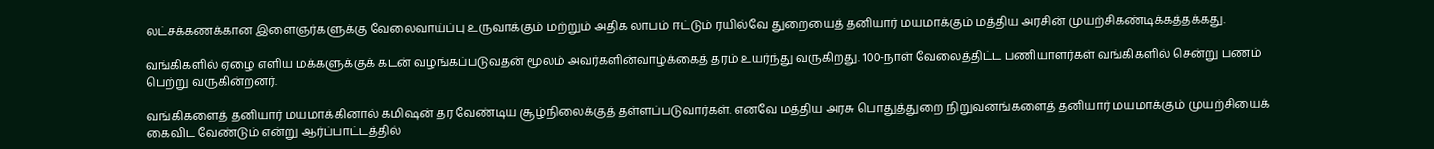லட்சக்கணக்கான இளைஞர்களுக்கு வேலைவாய்ப்பு உருவாக்கும் மற்றும் அதிக லாபம் ஈட்டும் ரயில்வே துறையைத் தனியார் மயமாக்கும் மத்திய அரசின் முயற்சிகண்டிக்கத்தக்கது.

வங்கிகளில் ஏழை எளிய மக்களுக்குக் கடன் வழங்கப்படுவதன் மூலம் அவர்களின்வாழ்க்கைத் தரம் உயர்ந்து வருகிறது. 100-நாள் வேலைத்திட்ட பணியாளர்கள் வங்கிகளில் சென்று பணம் பெற்று வருகின்றனர்.

வங்கிகளைத் தனியார் மயமாக்கினால் கமிஷன் தர வேண்டிய சூழ்நிலைக்குத் தள்ளப்படுவார்கள். எனவே மத்திய அரசு பொதுத்துறை நிறுவனங்களைத் தனியார் மயமாக்கும் முயற்சியைக் கைவிட வேண்டும் என்று ஆர்ப்பாட்டத்தில்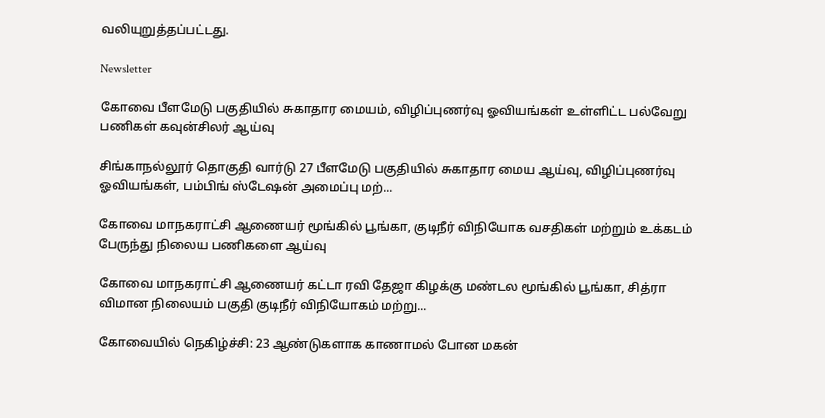வலியுறுத்தப்பட்டது.

Newsletter

கோவை பீளமேடு பகுதியில் சுகாதார மையம், விழிப்புணர்வு ஓவியங்கள் உள்ளிட்ட பல்வேறு பணிகள் கவுன்சிலர் ஆய்வு

சிங்காநல்லூர் தொகுதி வார்டு 27 பீளமேடு பகுதியில் சுகாதார மைய ஆய்வு, விழிப்புணர்வு ஓவியங்கள், பம்பிங் ஸ்டேஷன் அமைப்பு மற்...

கோவை மாநகராட்சி ஆணையர் மூங்கில் பூங்கா, குடிநீர் விநியோக வசதிகள் மற்றும் உக்கடம் பேருந்து நிலைய பணிகளை ஆய்வு

கோவை மாநகராட்சி ஆணையர் கட்டா ரவி தேஜா கிழக்கு மண்டல மூங்கில் பூங்கா, சித்ரா விமான நிலையம் பகுதி குடிநீர் விநியோகம் மற்று...

கோவையில் நெகிழ்ச்சி: 23 ஆண்டுகளாக காணாமல் போன மகன்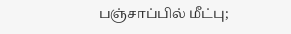பஞ்சாப்பில் மீட்பு;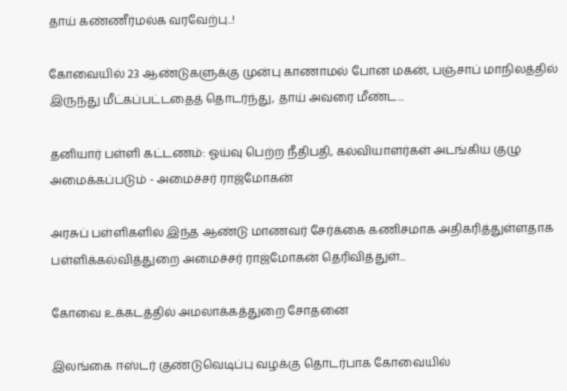தாய் கண்ணீர்மல்க வரவேற்பு..!

கோவையில் 23 ஆண்டுகளுக்கு முன்பு காணாமல் போன மகன், பஞ்சாப் மாநிலத்தில் இருந்து மீட்கப்பட்டதைத் தொடர்ந்து, தாய் அவரை மீண்ட...

தனியார் பள்ளி கட்டணம்: ஓய்வு பெற்ற நீதிபதி, கல்வியாளர்கள் அடங்கிய குழு அமைக்கப்படும் - அமைச்சர் ராஜ்மோகன்

அரசுப் பள்ளிகளில் இந்த ஆண்டு மாணவர் சேர்க்கை கணிசமாக அதிகரித்துள்ளதாக பள்ளிக்கல்வித்துறை அமைச்சர் ராஜ்மோகன் தெரிவித்துள்...

கோவை உக்கடத்தில் அமலாக்கத்துறை சோதனை

இலங்கை ஈஸ்டர் குண்டுவெடிப்பு வழக்கு தொடர்பாக கோவையில்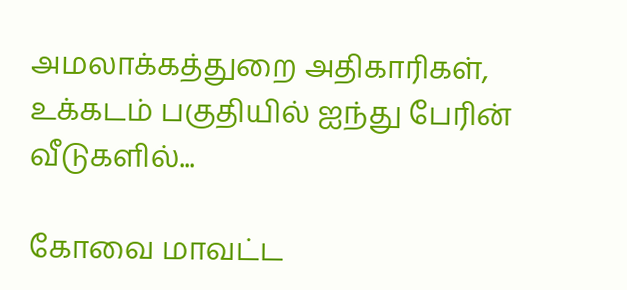அமலாக்கத்துறை அதிகாரிகள், உக்கடம் பகுதியில் ஐந்து பேரின் வீடுகளில்...

கோவை மாவட்ட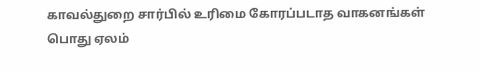காவல்துறை சார்பில் உரிமை கோரப்படாத வாகனங்கள் பொது ஏலம்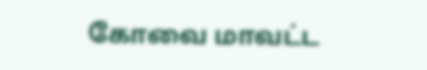கோவை மாவட்ட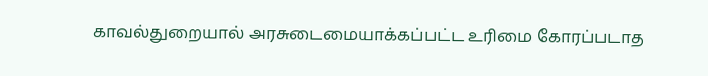காவல்துறையால் அரசுடைமையாக்கப்பட்ட உரிமை கோரப்படாத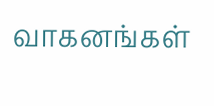வாகனங்கள்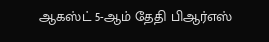ஆகஸ்ட் 5-ஆம் தேதி பிஆர்எஸ்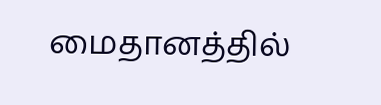மைதானத்தில்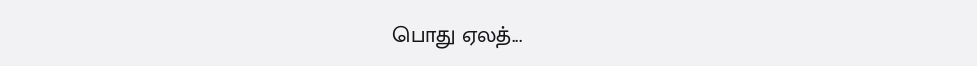பொது ஏலத்...